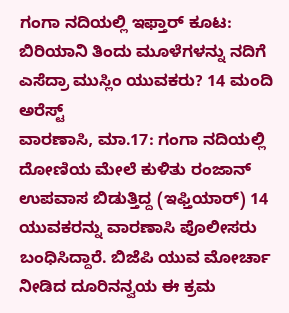ಗಂಗಾ ನದಿಯಲ್ಲಿ ಇಫ್ತಾರ್ ಕೂಟ: ಬಿರಿಯಾನಿ ತಿಂದು ಮೂಳೆಗಳನ್ನು ನದಿಗೆ ಎಸೆದ್ರಾ ಮುಸ್ಲಿಂ ಯುವಕರು? 14 ಮಂದಿ ಅರೆಸ್ಟ್
ವಾರಣಾಸಿ, ಮಾ.17: ಗಂಗಾ ನದಿಯಲ್ಲಿ ದೋಣಿಯ ಮೇಲೆ ಕುಳಿತು ರಂಜಾನ್ ಉಪವಾಸ ಬಿಡುತ್ತಿದ್ದ (ಇಫ್ತಿಯಾರ್) 14 ಯುವಕರನ್ನು ವಾರಣಾಸಿ ಪೊಲೀಸರು ಬಂಧಿಸಿದ್ದಾರೆ. ಬಿಜೆಪಿ ಯುವ ಮೋರ್ಚಾ ನೀಡಿದ ದೂರಿನನ್ವಯ ಈ ಕ್ರಮ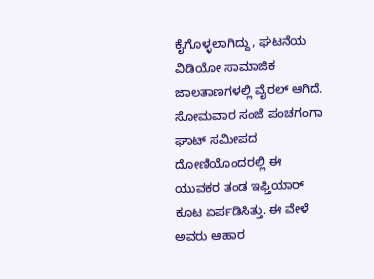ಕೈಗೊಳ್ಳಲಾಗಿದ್ದು, ಘಟನೆಯ ವಿಡಿಯೋ ಸಾಮಾಜಿಕ ಜಾಲತಾಣಗಳಲ್ಲಿ ವೈರಲ್ ಆಗಿದೆ. ಸೋಮವಾರ ಸಂಜೆ ಪಂಚಗಂಗಾ ಘಾಟ್ ಸಮೀಪದ ದೋಣಿಯೊಂದರಲ್ಲಿ ಈ ಯುವಕರ ತಂಡ ಇಫ್ತಿಯಾರ್ ಕೂಟ ಏರ್ಪಡಿಸಿತ್ತು. ಈ ವೇಳೆ ಅವರು ಆಹಾರ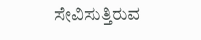ಸೇವಿಸುತ್ತಿರುವ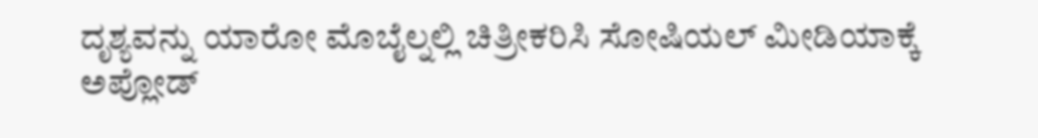ದೃಶ್ಯವನ್ನು ಯಾರೋ ಮೊಬೈಲ್ನಲ್ಲಿ ಚಿತ್ರೀಕರಿಸಿ ಸೋಷಿಯಲ್ ಮೀಡಿಯಾಕ್ಕೆ ಅಪ್ಲೋಡ್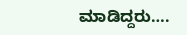ಮಾಡಿದ್ದರು….